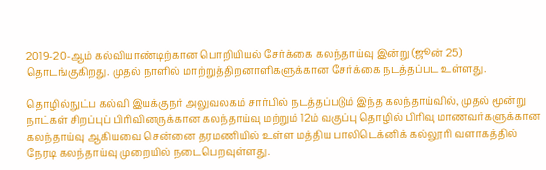2019-20-ஆம் கல்வியாண்டிற்கான பொறியியல் சேர்க்கை கலந்தாய்வு இன்று (ஜூன் 25) தொடங்குகிறது. முதல் நாளில் மாற்றுத்திறனாளிகளுக்கான சேர்க்கை நடத்தப்பட உள்ளது.

தொழில்நுட்ப கல்வி இயக்குநர் அலுவலகம் சார்பில் நடத்தப்படும் இந்த கலந்தாய்வில், முதல் மூன்று நாட்கள் சிறப்புப் பிரிவினருக்கான கலந்தாய்வு மற்றும் 12ம் வகுப்பு தொழில் பிரிவு மாணவர்களுக்கான கலந்தாய்வு ஆகியவை சென்னை தரமணியில் உள்ள மத்திய பாலிடெக்னிக் கல்லூரி வளாகத்தில் நேரடி கலந்தாய்வு முறையில் நடைபெறவுள்ளது.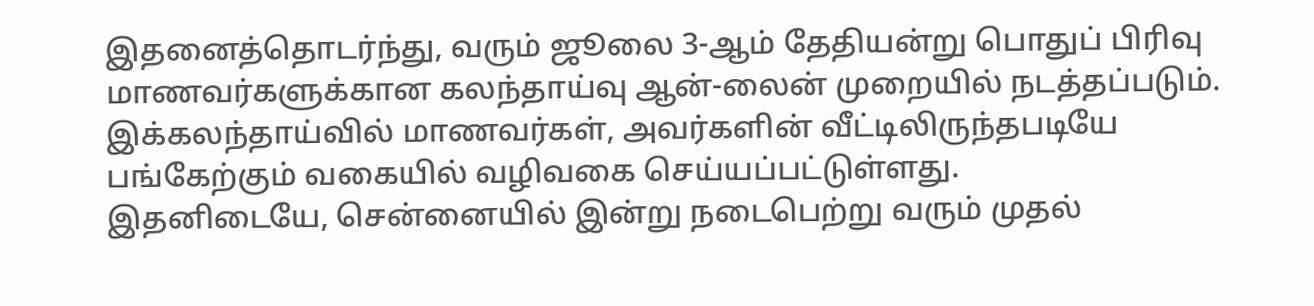இதனைத்தொடர்ந்து, வரும் ஜூலை 3-ஆம் தேதியன்று பொதுப் பிரிவு மாணவர்களுக்கான கலந்தாய்வு ஆன்-லைன் முறையில் நடத்தப்படும். இக்கலந்தாய்வில் மாணவர்கள், அவர்களின் வீட்டிலிருந்தபடியே பங்கேற்கும் வகையில் வழிவகை செய்யப்பட்டுள்ளது.
இதனிடையே, சென்னையில் இன்று நடைபெற்று வரும் முதல்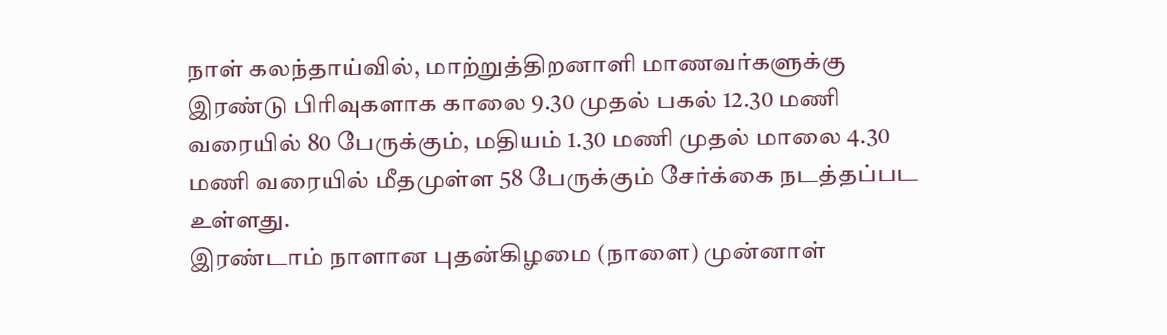நாள் கலந்தாய்வில், மாற்றுத்திறனாளி மாணவர்களுக்கு இரண்டு பிரிவுகளாக காலை 9.30 முதல் பகல் 12.30 மணி வரையில் 80 பேருக்கும், மதியம் 1.30 மணி முதல் மாலை 4.30 மணி வரையில் மீதமுள்ள 58 பேருக்கும் சேர்க்கை நடத்தப்பட உள்ளது.
இரண்டாம் நாளான புதன்கிழமை (நாளை) முன்னாள்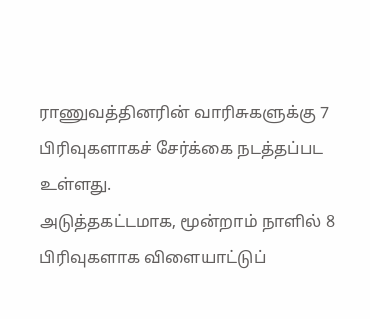ராணுவத்தினரின் வாரிசுகளுக்கு 7 பிரிவுகளாகச் சேர்க்கை நடத்தப்பட உள்ளது.
அடுத்தகட்டமாக, மூன்றாம் நாளில் 8 பிரிவுகளாக விளையாட்டுப்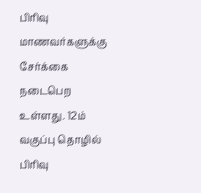பிரிவு மாணவர்களுக்கு சேர்க்கை நடைபெற உள்ளது. 12ம் வகுப்பு தொழில் பிரிவு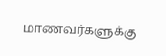மாணவர்களுக்கு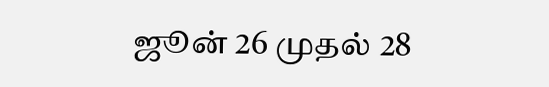ஜூன் 26 முதல் 28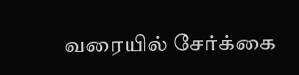வரையில் சேர்க்கை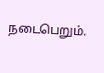நடைபெறும்.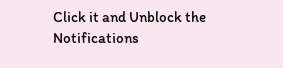Click it and Unblock the Notifications